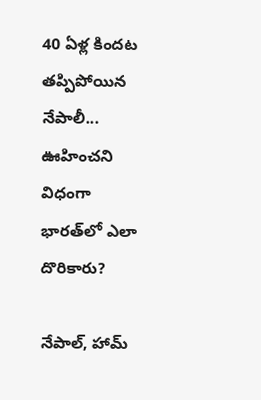40 ఏళ్ల కిందట తప్పిపోయిన నేపాలీ... ఊహించని విధంగా భారత్‌లో ఎలా దొరికారు?

నేపాల్, హామ్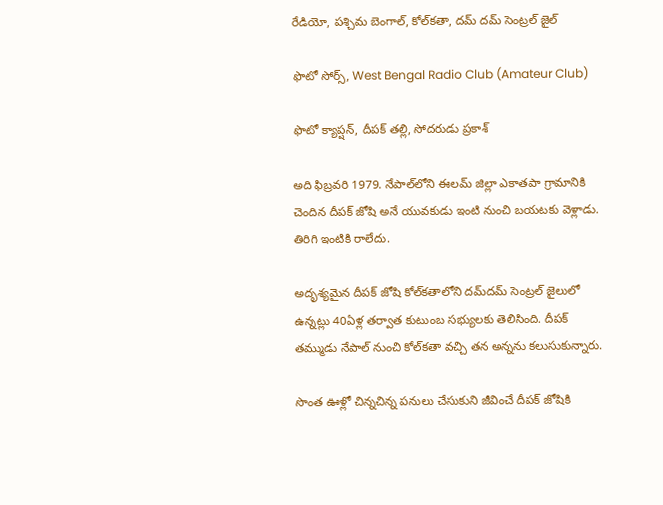రేడియో, పశ్చిమ బెంగాల్, కోల్‌కతా, దమ్‌ దమ్ సెంట్రల్ జైల్

ఫొటో సోర్స్, West Bengal Radio Club (Amateur Club)

ఫొటో క్యాప్షన్, దీపక్ తల్లి, సోదరుడు ప్రకాశ్

అది ఫిబ్రవరి 1979. నేపాల్‌లోని ఈలమ్‌ జిల్లా ఎకాతపా గ్రామానికి చెందిన దీపక్ జోషి అనే యువకుడు ఇంటి నుంచి బయటకు వెళ్లాడు. తిరిగి ఇంటికి రాలేదు.

అదృశ్యమైన దీపక్‌ జోషి కోల్‌కతాలోని దమ్‌దమ్‌ సెంట్రల్ జైలులో ఉన్నట్లు 40ఏళ్ల తర్వాత కుటుంబ సభ్యులకు తెలిసింది. దీపక్‌ తమ్ముడు నేపాల్ నుంచి కోల్‌కతా వచ్చి తన అన్నను కలుసుకున్నారు.

సొంత ఊళ్లో చిన్నచిన్న పనులు చేసుకుని జీవించే దీపక్ జోషికి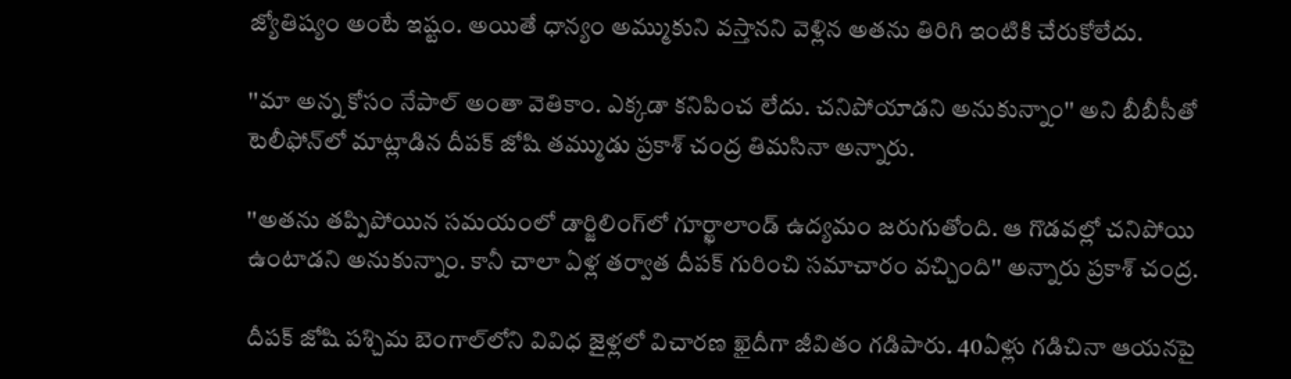జ్యోతిష్యం అంటే ఇష్టం. అయితే ధాన్యం అమ్ముకుని వస్తానని వెళ్లిన అతను తిరిగి ఇంటికి చేరుకోలేదు.

''మా అన్న కోసం నేపాల్‌ అంతా వెతికాం. ఎక్కడా కనిపించ లేదు. చనిపోయాడని అనుకున్నాం'' అని బీబీసీతో టెలీఫోన్‌లో మాట్లాడిన దీపక్ జోషి తమ్ముడు ప్రకాశ్‌ చంద్ర తిమసినా అన్నారు.

''అతను తప్పిపోయిన సమయంలో డార్జిలింగ్‌లో గూర్ఖాలాండ్‌ ఉద్యమం జరుగుతోంది. ఆ గొడవల్లో చనిపోయి ఉంటాడని అనుకున్నాం. కానీ చాలా ఏళ్ల తర్వాత దీపక్ గురించి సమాచారం వచ్చింది'' అన్నారు ప్రకాశ్ చంద్ర.

దీపక్‌ జోషి పశ్చిమ బెంగాల్‌లోని వివిధ జైళ్లలో విచారణ ఖైదీగా జీవితం గడిపారు. 40ఏళ్లు గడిచినా ఆయనపై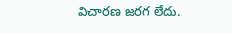విచారణ జరగ లేదు.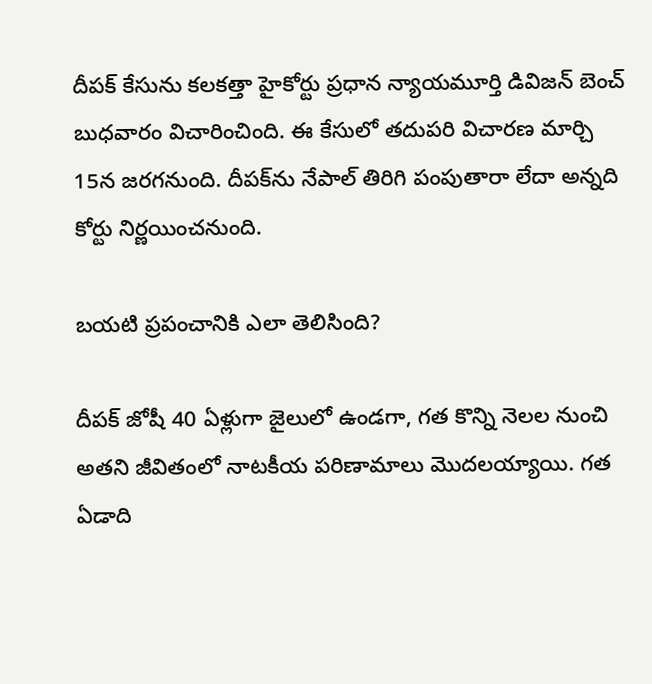దీపక్ కేసును కలకత్తా హైకోర్టు ప్రధాన న్యాయమూర్తి డివిజన్ బెంచ్ బుధవారం విచారించింది. ఈ కేసులో తదుపరి విచారణ మార్చి 15న జరగనుంది. దీపక్‌ను నేపాల్ తిరిగి పంపుతారా లేదా అన్నది కోర్టు నిర్ణయించనుంది.

బయటి ప్రపంచానికి ఎలా తెలిసింది?

దీపక్‌ జోషీ 40 ఏళ్లుగా జైలులో ఉండగా, గత కొన్ని నెలల నుంచి అతని జీవితంలో నాటకీయ పరిణామాలు మొదలయ్యాయి. గత ఏడాది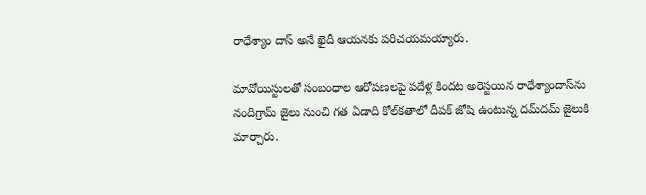రాధేశ్యాం దాస్ అనే ఖైదీ ఆయనకు పరిచయమయ్యారు.

మావోయిస్టులతో సంబంధాల ఆరోపణలపై పదేళ్ల కిందట అరెస్టయిన రాధేశ్యాందాస్‌ను నందిగ్రామ్ జైలు నుంచి గత ఏడాది కోల్‌కతాలో దీపక్‌ జోషి ఉంటున్న దమ్‌దమ్‌ జైలుకి మార్చారు.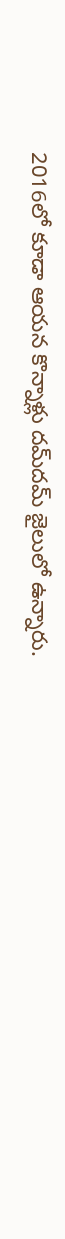2016లో కూడా ఆయన కొన్నాళ్లు దమ్‌దమ్ జైలులో ఉన్నారు.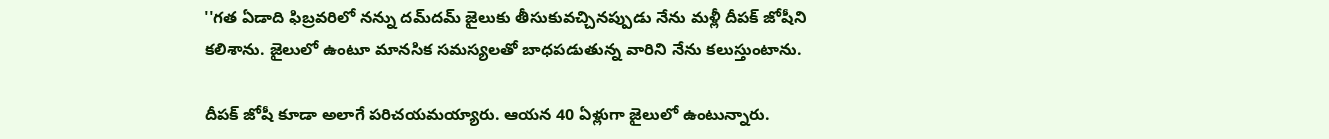''గత ఏడాది ఫిబ్రవరిలో నన్ను దమ్‌దమ్‌ జైలుకు తీసుకువచ్చినప్పుడు నేను మళ్లీ దీపక్‌ జోషీని కలిశాను. జైలులో ఉంటూ మానసిక సమస్యలతో బాధపడుతున్న వారిని నేను కలుస్తుంటాను.

దీపక్‌ జోషీ కూడా అలాగే పరిచయమయ్యారు. ఆయన 40 ఏళ్లుగా జైలులో ఉంటున్నారు.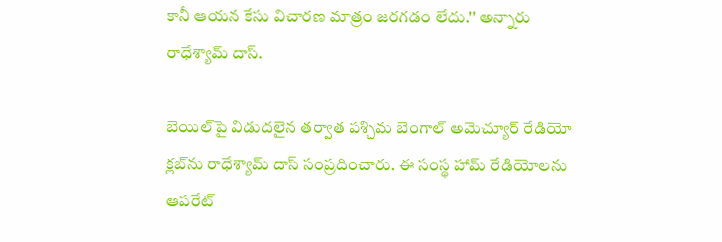కానీ ఆయన కేసు విచారణ మాత్రం జరగడం లేదు.'' అన్నారు రాధేశ్యామ్ దాస్.

బెయిల్‌పై విడుదలైన తర్వాత పశ్చిమ బెంగాల్‌ అమెచ్యూర్ రేడియో క్లబ్‌ను రాధేశ్యామ్ ‌దాస్‌ సంప్రదించారు. ఈ సంస్థ హామ్‌ రేడియోలను ఆపరేట్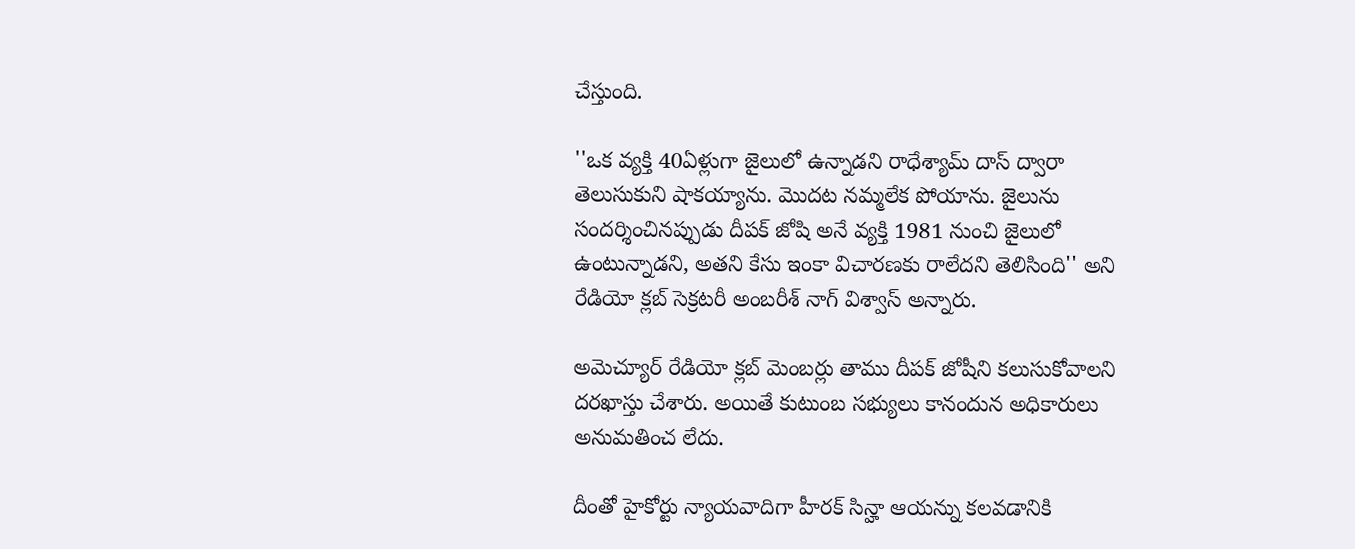చేస్తుంది.

''ఒక వ్యక్తి 40ఏళ్లుగా జైలులో ఉన్నాడని రాధేశ్యామ్ దాస్ ద్వారా తెలుసుకుని షాకయ్యాను. మొదట నమ్మలేక పోయాను. జైలును సందర్శించినప్పుడు దీపక్‌ జోషి అనే వ్యక్తి 1981 నుంచి జైలులో ఉంటున్నాడని, అతని కేసు ఇంకా విచారణకు రాలేదని తెలిసింది'' అని రేడియో క్లబ్‌ సెక్రటరీ అంబరీశ్‌ నాగ్‌ విశ్వాస్ అన్నారు.

అమెచ్యూర్‌ రేడియో క్లబ్‌ మెంబర్లు తాము దీపక్‌ జోషీని కలుసుకోవాలని దరఖాస్తు చేశారు. అయితే కుటుంబ సభ్యులు కానందున అధికారులు అనుమతించ లేదు.

దీంతో హైకోర్టు న్యాయవాదిగా హీరక్‌ సిన్హా ఆయన్ను కలవడానికి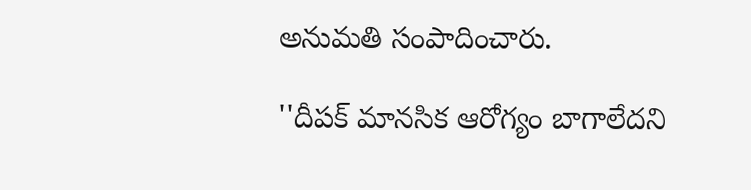అనుమతి సంపాదించారు.

''దీపక్ మానసిక ఆరోగ్యం బాగాలేదని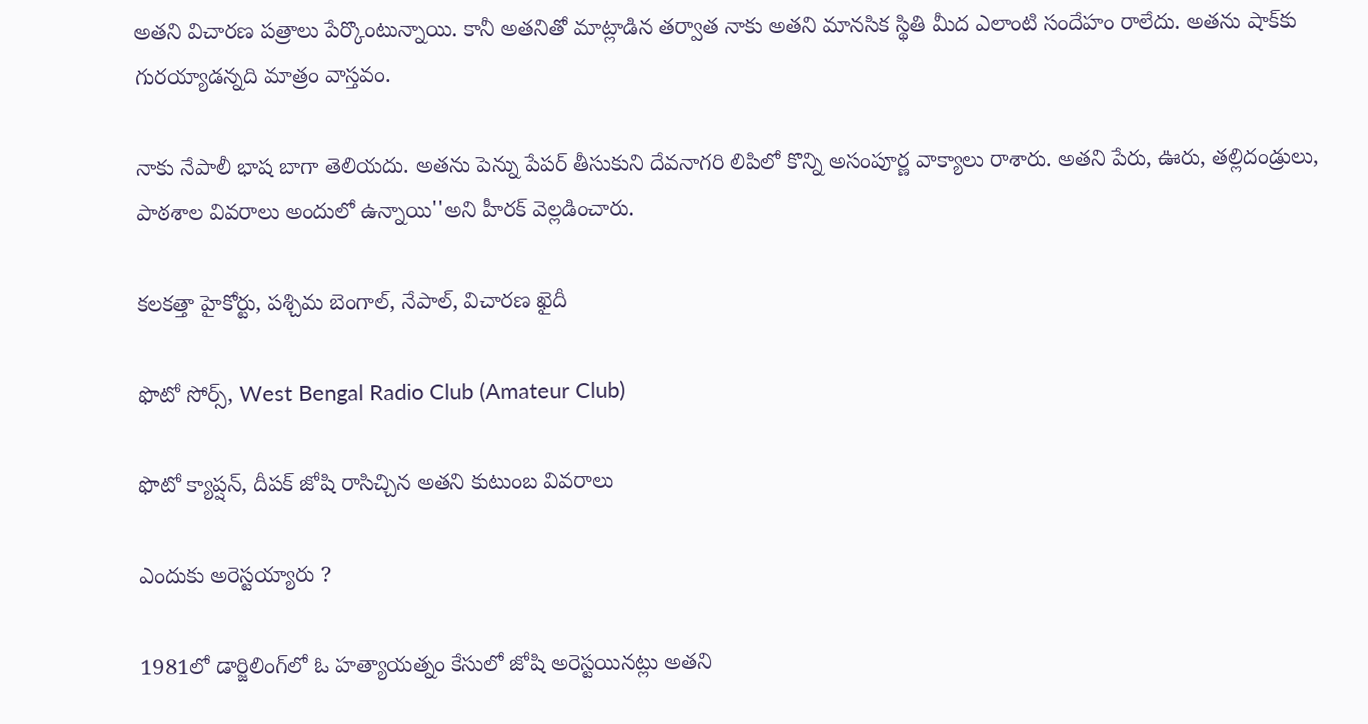అతని విచారణ పత్రాలు పేర్కొంటున్నాయి. కానీ అతనితో మాట్లాడిన తర్వాత నాకు అతని మానసిక స్థితి మీద ఎలాంటి సందేహం రాలేదు. అతను షాక్‌కు గురయ్యాడన్నది మాత్రం వాస్తవం.

నాకు నేపాలీ భాష బాగా తెలియదు. అతను పెన్ను పేపర్ తీసుకుని దేవనాగరి లిపిలో కొన్ని అసంపూర్ణ వాక్యాలు రాశారు. అతని పేరు, ఊరు, తల్లిదండ్రులు, పాఠశాల వివరాలు అందులో ఉన్నాయి''అని హీరక్ వెల్లడించారు.

కలకత్తా హైకోర్టు, పశ్చిమ బెంగాల్, నేపాల్, విచారణ ఖైదీ

ఫొటో సోర్స్, West Bengal Radio Club (Amateur Club)

ఫొటో క్యాప్షన్, దీపక్ జోషి రాసిచ్చిన అతని కుటుంబ వివరాలు

ఎందుకు అరెస్టయ్యారు ?

1981లో డార్జిలింగ్‌లో ఓ హత్యాయత్నం కేసులో జోషి అరెస్టయినట్లు అతని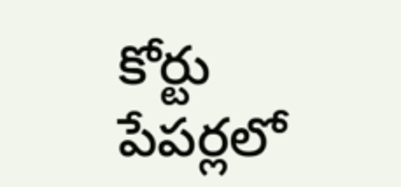కోర్టు పేపర్లలో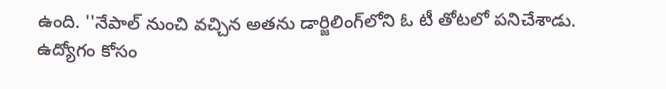ఉంది. ''నేపాల్ నుంచి వచ్చిన అతను డార్జిలింగ్‌లోని ఓ టీ తోటలో పనిచేశాడు. ఉద్యోగం కోసం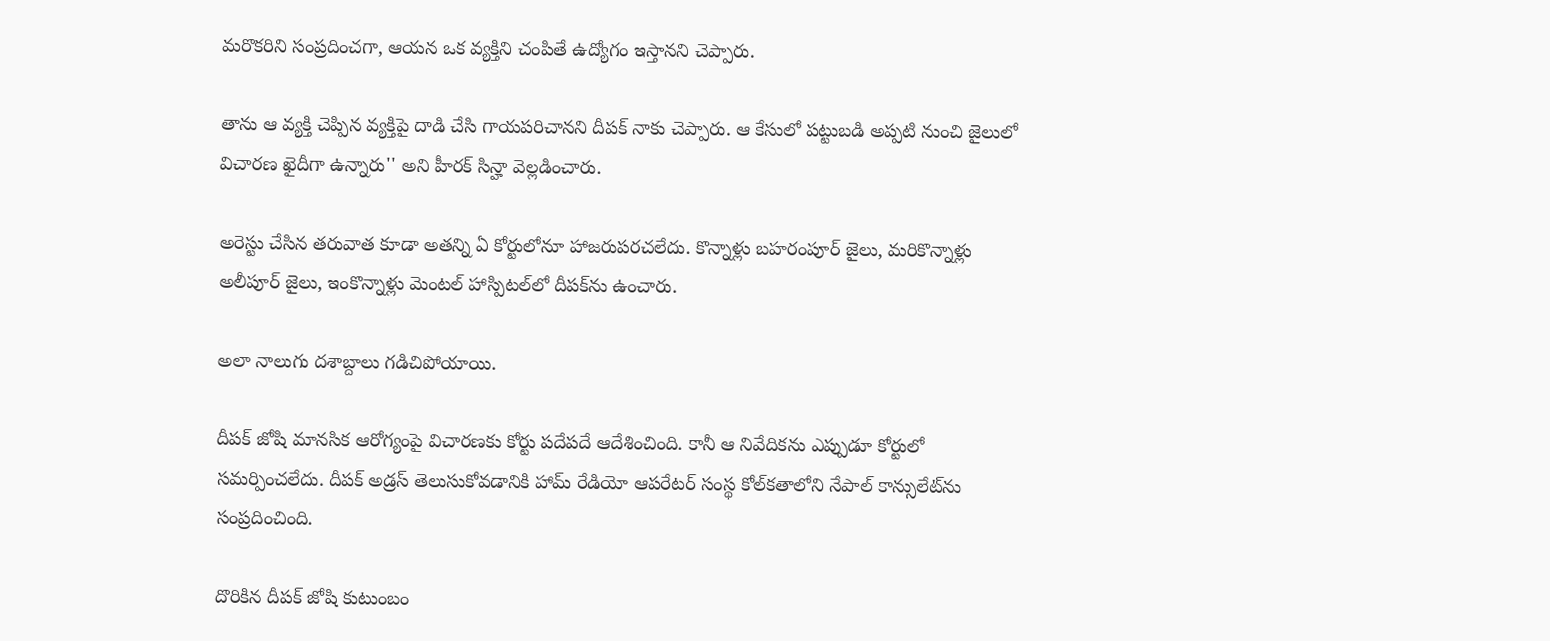మరొకరిని సంప్రదించగా, ఆయన ఒక వ్యక్తిని చంపితే ఉద్యోగం ఇస్తానని చెప్పారు.

తాను ఆ వ్యక్తి చెప్పిన వ్యక్తిపై దాడి చేసి గాయపరిచానని దీపక్‌ నాకు చెప్పారు. ఆ కేసులో పట్టుబడి అప్పటి నుంచి జైలులో విచారణ ఖైదీగా ఉన్నారు'' అని హీరక్‌ సిన్హా వెల్లడించారు.

అరెస్టు చేసిన తరువాత కూడా అతన్ని ఏ కోర్టులోనూ హాజరుపరచలేదు. కొన్నాళ్లు బహరంపూర్‌ జైలు, మరికొన్నాళ్లు అలీపూర్‌ జైలు, ఇంకొన్నాళ్లు మెంటల్‌ హాస్పిటల్‌లో దీపక్‌ను ఉంచారు.

అలా నాలుగు దశాబ్దాలు గడిచిపోయాయి.

దీపక్‌ జోషి మానసిక ఆరోగ్యంపై విచారణకు కోర్టు పదేపదే ఆదేశించింది. కానీ ఆ నివేదికను ఎప్పుడూ కోర్టులో సమర్పించలేదు. దీపక్‌ అడ్రస్ తెలుసుకోవడానికి హామ్‌ రేడియో ఆపరేటర్‌ సంస్థ కోల్‌కతాలోని నేపాల్ కాన్సులేట్‌ను సంప్రదించింది.

దొరికిన దీపక్‌ జోషి కుటుంబం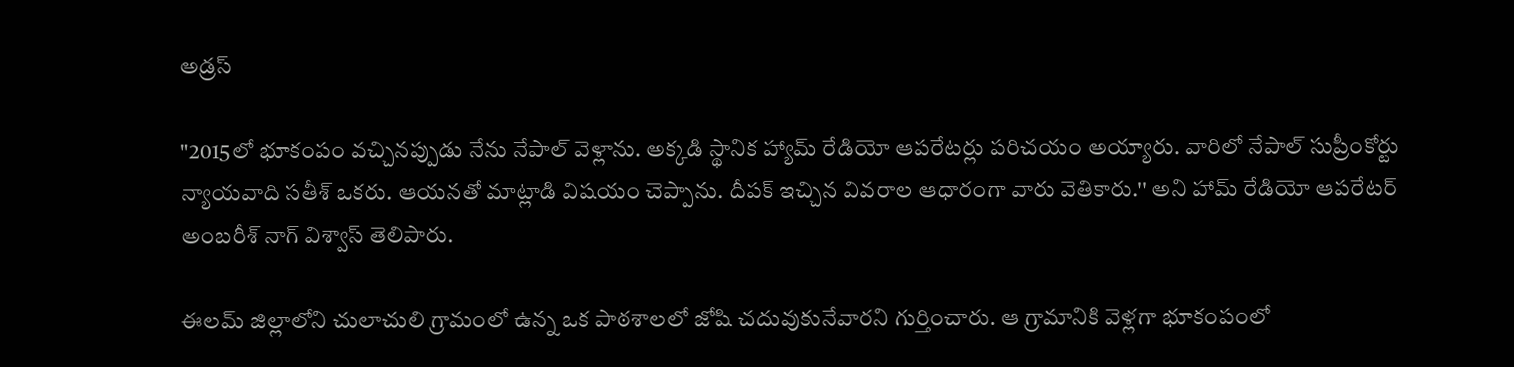అడ్రస్

"2015లో భూకంపం వచ్చినప్పుడు నేను నేపాల్‌ వెళ్లాను. అక్కడి స్థానిక హ్యామ్ రేడియో ఆపరేటర్లు పరిచయం అయ్యారు. వారిలో నేపాల్‌ సుప్రీంకోర్టు న్యాయవాది సతీశ్ ఒకరు. ఆయనతో మాట్లాడి విషయం చెప్పాను. దీపక్ ఇచ్చిన వివరాల ఆధారంగా వారు వెతికారు.'' అని హామ్ రేడియో ఆపరేటర్ అంబరీశ్ నాగ్‌ విశ్వాస్ తెలిపారు.

ఈలమ్‌ జిల్లాలోని చులాచులి గ్రామంలో ఉన్న ఒక పాఠశాలలో జోషి చదువుకునేవారని గుర్తించారు. ఆ గ్రామానికి వెళ్లగా భూకంపంలో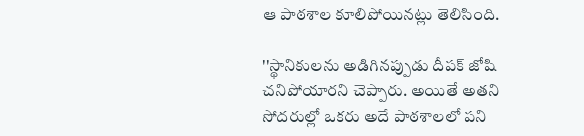ఆ పాఠశాల కూలిపోయినట్లు తెలిసింది.

''స్థానికులను అడిగినప్పుడు దీపక్ జోషి చనిపోయారని చెప్పారు. అయితే అతని సోదరుల్లో ఒకరు అదే పాఠశాలలో పని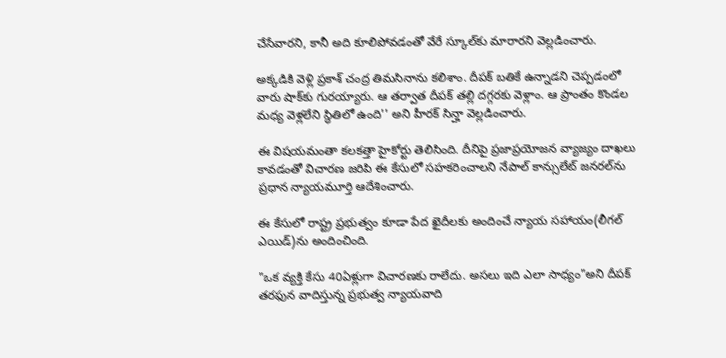చేసేవారని, కానీ అది కూలిపోవడంతో వేరే స్కూల్‌కు మారారని వెల్లడించారు.

అక్కడికి వెళ్లి ప్రకాశ్ చంద్ర తిమసినాను కలిశాం. దీపక్ బతికే ఉన్నాడని చెప్పడంలో వారు షాక్‌కు గురయ్యారు. ఆ తర్వాత దీపక్‌ తల్లి దగ్గరకు వెళ్లాం. ఆ ప్రాంతం కొండల మధ్య వెళ్లలేని స్థితిలో ఉంది'' అని హీరక్‌ సిన్హా వెల్లడించారు.

ఈ విషయమంతా కలకత్తా హైకోర్టు తెలిసింది. దీనిపై ప్రజాప్రయోజన వ్యాజ్యం దాఖలు కావడంతో విచారణ జరిపి ఈ కేసులో సహకరించాలని నేపాల్ కాన్సులేట్ జనరల్‌ను ప్రధాన న్యాయమూర్తి ఆదేశించారు.

ఈ కేసులో రాష్ట్ర ప్రభుత్వం కూడా పేద ఖైదీలకు అందించే న్యాయ సహాయం(లీగల్ ఎయిడ్)ను అందించింది.

"ఒక వ్యక్తి కేసు 40ఏళ్లుగా విచారణకు రాలేదు. అసలు ఇది ఎలా సాధ్యం"అని దీపక్‌ తరఫున వాదిస్తున్న ప్రభుత్వ న్యాయవాది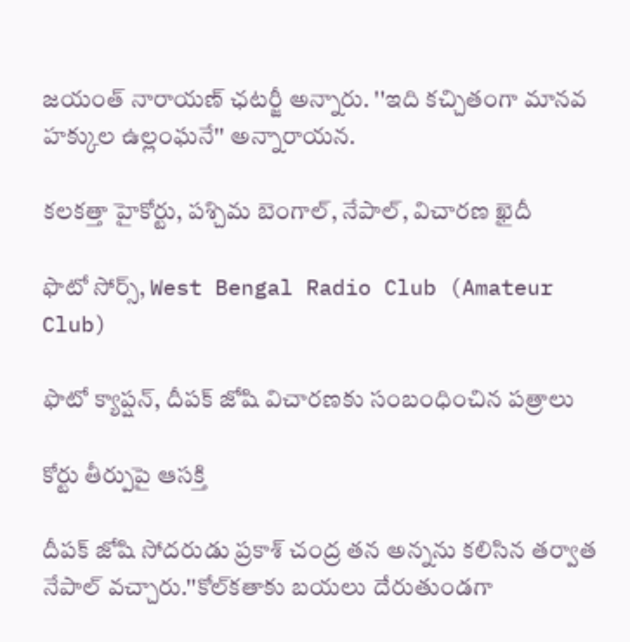జయంత్‌ నారాయణ్‌ ఛటర్జీ అన్నారు. ''ఇది కచ్చితంగా మానవ హక్కుల ఉల్లంఘనే'' అన్నారాయన.

కలకత్తా హైకోర్టు, పశ్చిమ బెంగాల్, నేపాల్, విచారణ ఖైదీ

ఫొటో సోర్స్, West Bengal Radio Club (Amateur Club)

ఫొటో క్యాప్షన్, దీపక్ జోషి విచారణకు సంబంధించిన పత్రాలు

కోర్టు తీర్పుపై ఆసక్తి

దీపక్‌ జోషి సోదరుడు ప్రకాశ్‌ చంద్ర తన అన్నను కలిసిన తర్వాత నేపాల్ వచ్చారు.''కోల్‌కతాకు బయలు దేరుతుండగా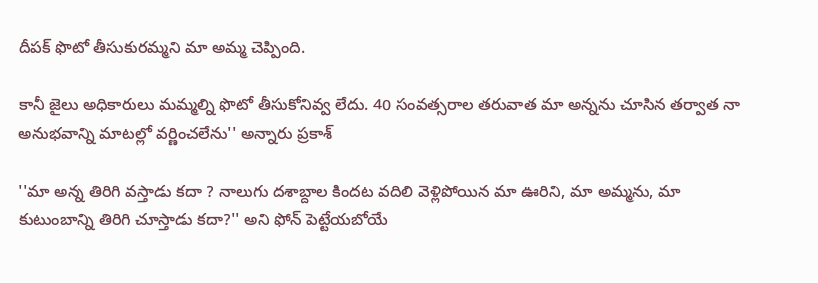దీపక్‌ ఫొటో తీసుకురమ్మని మా అమ్మ చెప్పింది.

కానీ జైలు అధికారులు మమ్మల్ని ఫొటో తీసుకోనివ్వ లేదు. 40 సంవత్సరాల తరువాత మా అన్నను చూసిన తర్వాత నా అనుభవాన్ని మాటల్లో వర్ణించలేను'' అన్నారు ప్రకాశ్

''మా అన్న తిరిగి వస్తాడు కదా ? నాలుగు దశాబ్దాల కిందట వదిలి వెళ్లిపోయిన మా ఊరిని, మా అమ్మను, మా కుటుంబాన్ని తిరిగి చూస్తాడు కదా?'' అని ఫోన్‌ పెట్టేయబోయే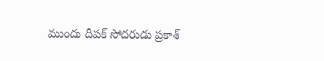ముందు దీపక్‌ సోదరుడు ప్రకాశ్‌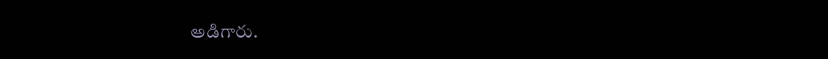అడిగారు.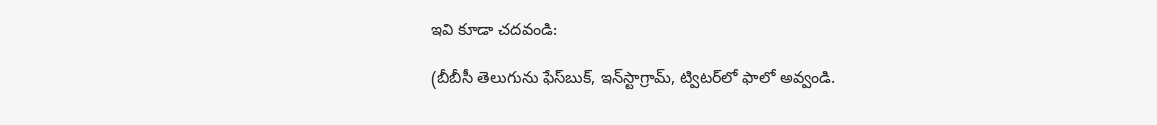ఇవి కూడా చదవండి:

(బీబీసీ తెలుగును ఫేస్‌బుక్, ఇన్‌స్టాగ్రామ్‌, ట్విటర్‌లో ఫాలో అవ్వండి.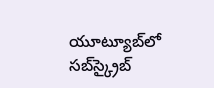యూట్యూబ్‌లో సబ్‌స్క్రైబ్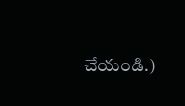చేయండి.)